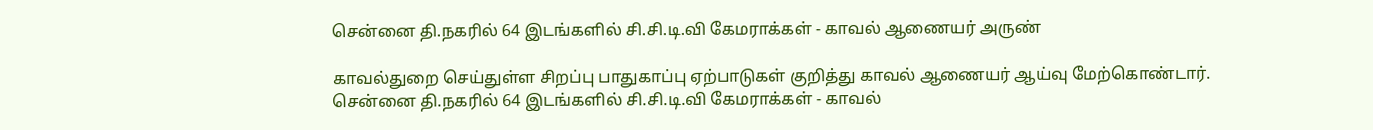சென்னை தி.நகரில் 64 இடங்களில் சி.சி.டி.வி கேமராக்கள் - காவல் ஆணையர் அருண்

காவல்துறை செய்துள்ள சிறப்பு பாதுகாப்பு ஏற்பாடுகள் குறித்து காவல் ஆணையர் ஆய்வு மேற்கொண்டார்.
சென்னை தி.நகரில் 64 இடங்களில் சி.சி.டி.வி கேமராக்கள் - காவல்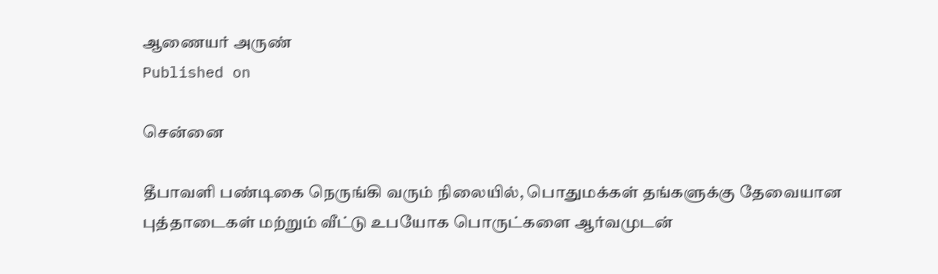ஆணையர் அருண்
Published on

சென்னை

தீபாவளி பண்டிகை நெருங்கி வரும் நிலையில், பொதுமக்கள் தங்களுக்கு தேவையான புத்தாடைகள் மற்றும் வீட்டு உபயோக பொருட்களை ஆர்வமுடன்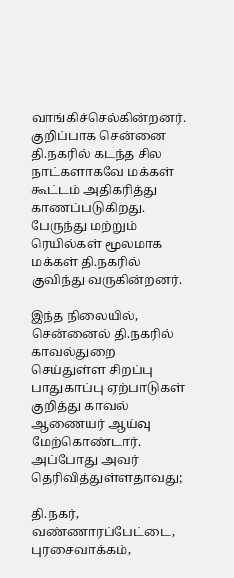வாங்கிச்செல்கின்றனர். குறிப்பாக சென்னை தி.நகரில் கடந்த சில நாட்களாகவே மக்கள் கூட்டம் அதிகரித்து காணப்படுகிறது. பேருந்து மற்றும் ரெயில்கள் மூலமாக மக்கள் தி.நகரில் குவிந்து வருகின்றனர்.

இந்த நிலையில், சென்னைல் தி.நகரில் காவல்துறை செய்துள்ள சிறப்பு பாதுகாப்பு ஏற்பாடுகள் குறித்து காவல் ஆணையர் ஆய்வு மேற்கொண்டார். அப்போது அவர் தெரிவித்துள்ளதாவது;

தி.நகர், வண்ணாரப்பேட்டை, புரசைவாக்கம்,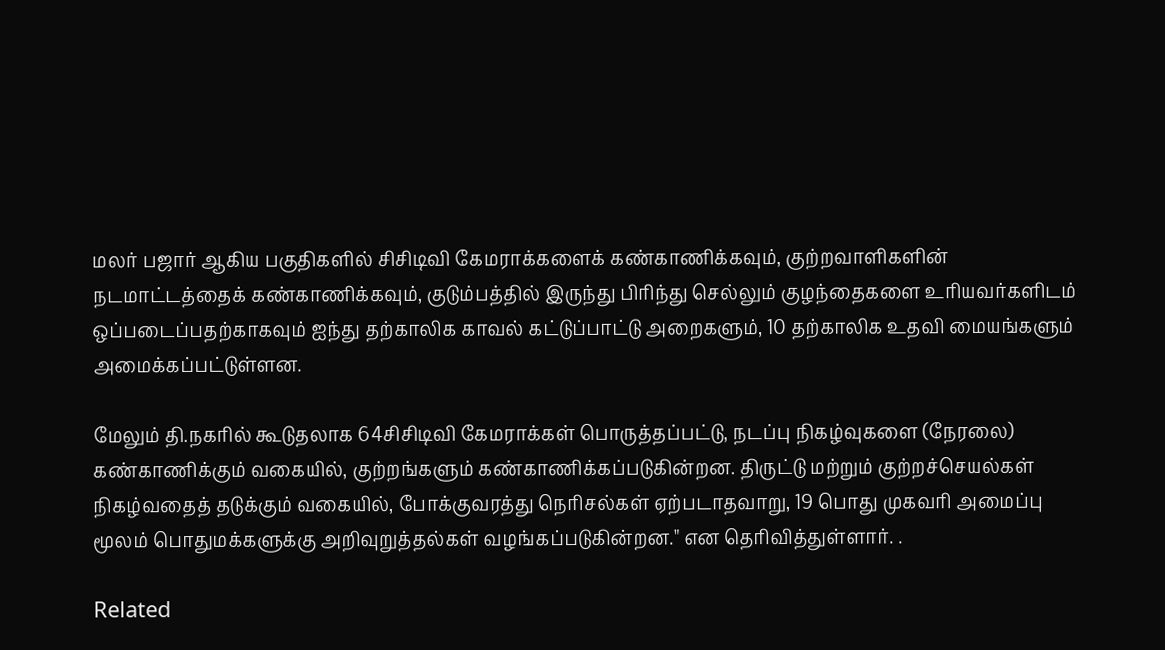மலர் பஜார் ஆகிய பகுதிகளில் சிசிடிவி கேமராக்களைக் கண்காணிக்கவும், குற்றவாளிகளின் நடமாட்டத்தைக் கண்காணிக்கவும், குடும்பத்தில் இருந்து பிரிந்து செல்லும் குழந்தைகளை உரியவர்களிடம் ஒப்படைப்பதற்காகவும் ஐந்து தற்காலிக காவல் கட்டுப்பாட்டு அறைகளும், 10 தற்காலிக உதவி மையங்களும் அமைக்கப்பட்டுள்ளன.

மேலும் தி.நகரில் கூடுதலாக 64சிசிடிவி கேமராக்கள் பொருத்தப்பட்டு, நடப்பு நிகழ்வுகளை (நேரலை) கண்காணிக்கும் வகையில், குற்றங்களும் கண்காணிக்கப்படுகின்றன. திருட்டு மற்றும் குற்றச்செயல்கள் நிகழ்வதைத் தடுக்கும் வகையில், போக்குவரத்து நெரிசல்கள் ஏற்படாதவாறு, 19 பொது முகவரி அமைப்பு மூலம் பொதுமக்களுக்கு அறிவுறுத்தல்கள் வழங்கப்படுகின்றன." என தெரிவித்துள்ளார். .

Related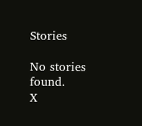Stories

No stories found.
X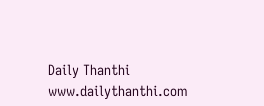Daily Thanthi
www.dailythanthi.com